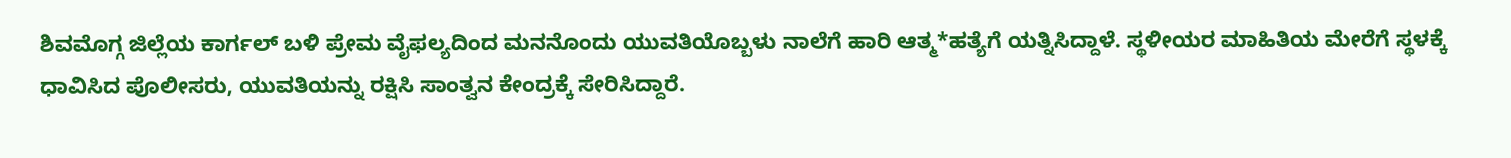ಶಿವಮೊಗ್ಗ ಜಿಲ್ಲೆಯ ಕಾರ್ಗಲ್ ಬಳಿ ಪ್ರೇಮ ವೈಫಲ್ಯದಿಂದ ಮನನೊಂದು ಯುವತಿಯೊಬ್ಬಳು ನಾಲೆಗೆ ಹಾರಿ ಆತ್ಮ*ಹತ್ಯೆಗೆ ಯತ್ನಿಸಿದ್ದಾಳೆ. ಸ್ಥಳೀಯರ ಮಾಹಿತಿಯ ಮೇರೆಗೆ ಸ್ಥಳಕ್ಕೆ ಧಾವಿಸಿದ ಪೊಲೀಸರು, ಯುವತಿಯನ್ನು ರಕ್ಷಿಸಿ ಸಾಂತ್ವನ ಕೇಂದ್ರಕ್ಕೆ ಸೇರಿಸಿದ್ದಾರೆ.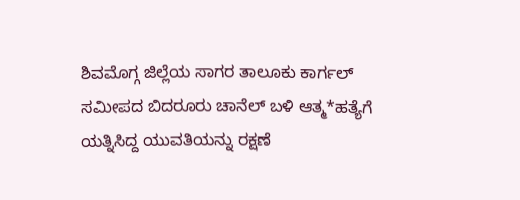ಶಿವಮೊಗ್ಗ ಜಿಲ್ಲೆಯ ಸಾಗರ ತಾಲೂಕು ಕಾರ್ಗಲ್ ಸಮೀಪದ ಬಿದರೂರು ಚಾನೆಲ್ ಬಳಿ ಆತ್ಮ*ಹತ್ಯೆಗೆ ಯತ್ನಿಸಿದ್ದ ಯುವತಿಯನ್ನು ರಕ್ಷಣೆ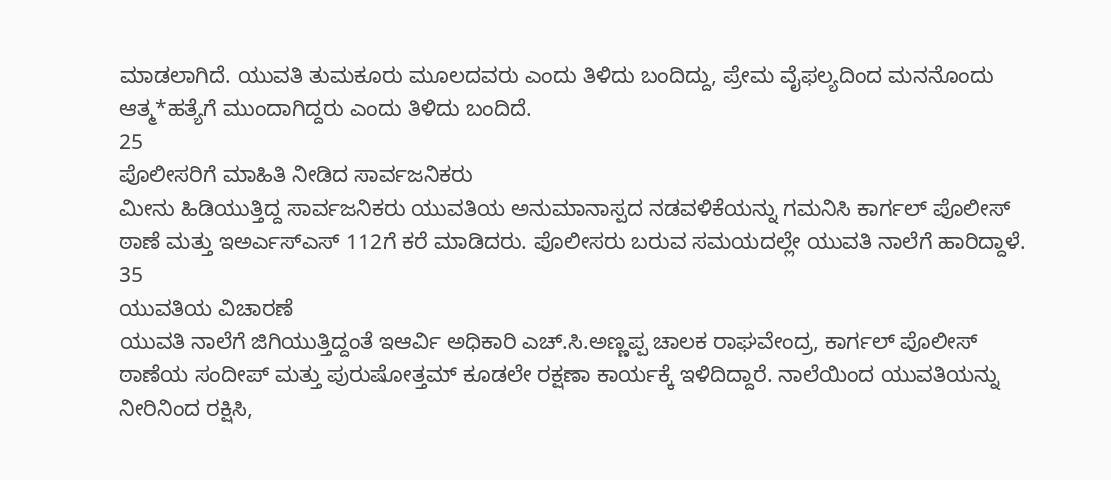ಮಾಡಲಾಗಿದೆ. ಯುವತಿ ತುಮಕೂರು ಮೂಲದವರು ಎಂದು ತಿಳಿದು ಬಂದಿದ್ದು, ಪ್ರೇಮ ವೈಫಲ್ಯದಿಂದ ಮನನೊಂದು ಆತ್ಮ*ಹತ್ಯೆಗೆ ಮುಂದಾಗಿದ್ದರು ಎಂದು ತಿಳಿದು ಬಂದಿದೆ.
25
ಪೊಲೀಸರಿಗೆ ಮಾಹಿತಿ ನೀಡಿದ ಸಾರ್ವಜನಿಕರು
ಮೀನು ಹಿಡಿಯುತ್ತಿದ್ದ ಸಾರ್ವಜನಿಕರು ಯುವತಿಯ ಅನುಮಾನಾಸ್ಪದ ನಡವಳಿಕೆಯನ್ನು ಗಮನಿಸಿ ಕಾರ್ಗಲ್ ಪೊಲೀಸ್ ಠಾಣೆ ಮತ್ತು ಇಅರ್ಎಸ್ಎಸ್ 112ಗೆ ಕರೆ ಮಾಡಿದರು. ಪೊಲೀಸರು ಬರುವ ಸಮಯದಲ್ಲೇ ಯುವತಿ ನಾಲೆಗೆ ಹಾರಿದ್ದಾಳೆ.
35
ಯುವತಿಯ ವಿಚಾರಣೆ
ಯುವತಿ ನಾಲೆಗೆ ಜಿಗಿಯುತ್ತಿದ್ದಂತೆ ಇಆರ್ವಿ ಅಧಿಕಾರಿ ಎಚ್.ಸಿ.ಅಣ್ಣಪ್ಪ ಚಾಲಕ ರಾಘವೇಂದ್ರ, ಕಾರ್ಗಲ್ ಪೊಲೀಸ್ ಠಾಣೆಯ ಸಂದೀಪ್ ಮತ್ತು ಪುರುಷೋತ್ತಮ್ ಕೂಡಲೇ ರಕ್ಷಣಾ ಕಾರ್ಯಕ್ಕೆ ಇಳಿದಿದ್ದಾರೆ. ನಾಲೆಯಿಂದ ಯುವತಿಯನ್ನು ನೀರಿನಿಂದ ರಕ್ಷಿಸಿ,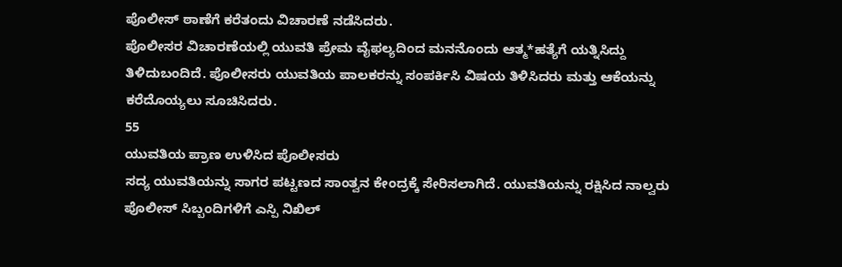ಪೊಲೀಸ್ ಠಾಣೆಗೆ ಕರೆತಂದು ವಿಚಾರಣೆ ನಡೆಸಿದರು.
ಪೊಲೀಸರ ವಿಚಾರಣೆಯಲ್ಲಿ ಯುವತಿ ಪ್ರೇಮ ವೈಫಲ್ಯದಿಂದ ಮನನೊಂದು ಆತ್ಮ*ಹತ್ಯೆಗೆ ಯತ್ನಿಸಿದ್ದು ತಿಳಿದುಬಂದಿದೆ. ಪೊಲೀಸರು ಯುವತಿಯ ಪಾಲಕರನ್ನು ಸಂಪರ್ಕಿಸಿ ವಿಷಯ ತಿಳಿಸಿದರು ಮತ್ತು ಆಕೆಯನ್ನು ಕರೆದೊಯ್ಯಲು ಸೂಚಿಸಿದರು.
55
ಯುವತಿಯ ಪ್ರಾಣ ಉಳಿಸಿದ ಪೊಲೀಸರು
ಸದ್ಯ ಯುವತಿಯನ್ನು ಸಾಗರ ಪಟ್ಟಣದ ಸಾಂತ್ವನ ಕೇಂದ್ರಕ್ಕೆ ಸೇರಿಸಲಾಗಿದೆ. ಯುವತಿಯನ್ನು ರಕ್ಷಿಸಿದ ನಾಲ್ವರು ಪೊಲೀಸ್ ಸಿಬ್ಬಂದಿಗಳಿಗೆ ಎಸ್ಪಿ ನಿಖಿಲ್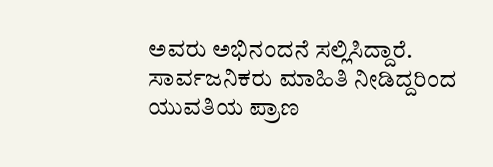ಅವರು ಅಭಿನಂದನೆ ಸಲ್ಲಿಸಿದ್ದಾರೆ. ಸಾರ್ವಜನಿಕರು ಮಾಹಿತಿ ನೀಡಿದ್ದರಿಂದ ಯುವತಿಯ ಪ್ರಾಣ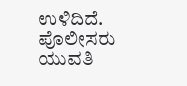ಉಳಿದಿದೆ. ಪೊಲೀಸರು ಯುವತಿ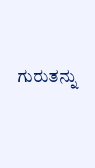ಗುರುತನ್ನು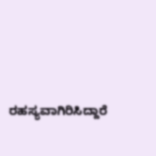ರಹಸ್ಯವಾಗಿರಿಸಿದ್ದಾರೆ